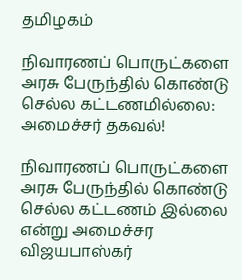தமிழகம்

நிவாரணப் பொருட்களை அரசு பேருந்தில் கொண்டு செல்ல கட்டணமில்லை: அமைச்சர் தகவல்!

நிவாரணப் பொருட்களை அரசு பேருந்தில் கொண்டு செல்ல கட்டணம் இல்லை என்று அமைச்சர விஜயபாஸ்கர்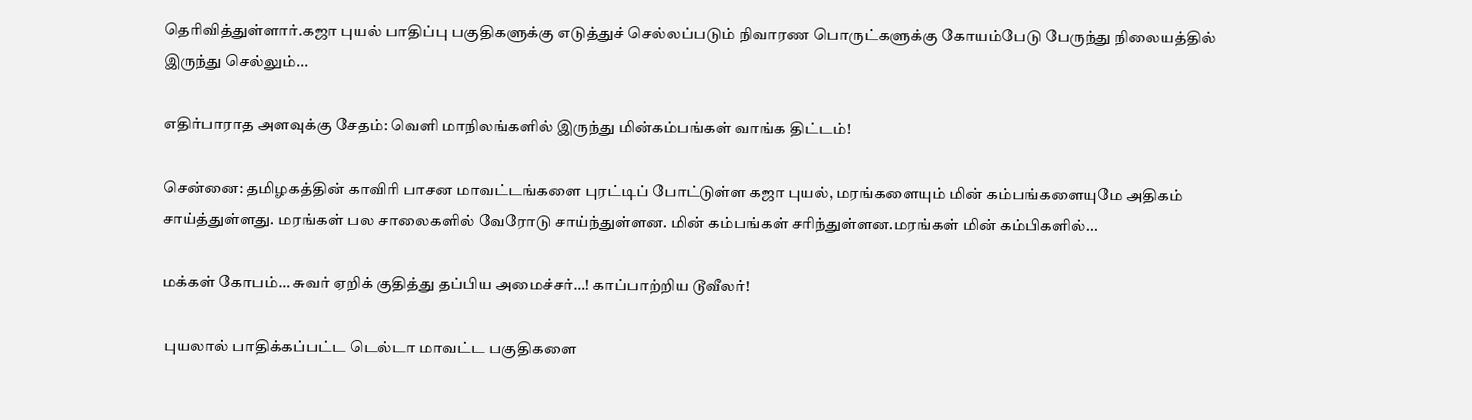தெரிவித்துள்ளார்.கஜா புயல் பாதிப்பு பகுதிகளுக்கு எடுத்துச் செல்லப்படும் நிவாரண பொருட்களுக்கு கோயம்பேடு பேருந்து நிலையத்தில் இருந்து செல்லும்...

எதிர்பாராத அளவுக்கு சேதம்: வெளி மாநிலங்களில் இருந்து மின்கம்பங்கள் வாங்க திட்டம்!

சென்னை: தமிழகத்தின் காவிரி பாசன மாவட்டங்களை புரட்டிப் போட்டுள்ள கஜா புயல், மரங்களையும் மின் கம்பங்களையுமே அதிகம் சாய்த்துள்ளது. மரங்கள் பல சாலைகளில் வேரோடு சாய்ந்துள்ளன. மின் கம்பங்கள் சரிந்துள்ளன.மரங்கள் மின் கம்பிகளில்...

மக்கள் கோபம்… சுவர் ஏறிக் குதித்து தப்பிய அமைச்சர்…! காப்பாற்றிய டூவீலர்!

 புயலால் பாதிக்கப்பட்ட டெல்டா மாவட்ட பகுதிகளை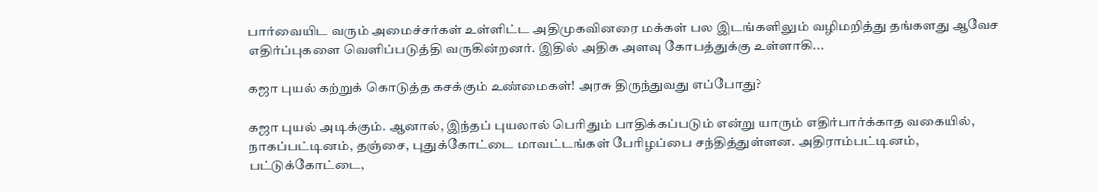பார்வையிட வரும் அமைச்சர்கள் உள்ளிட்ட அதிமுகவினரை மக்கள் பல இடங்களிலும் வழிமறித்து தங்களது ஆவேச எதிர்ப்புகளை வெளிப்படுத்தி வருகின்றனர். இதில் அதிக அளவு கோபத்துக்கு உள்ளாகி...

கஜா புயல் கற்றுக் கொடுத்த கசக்கும் உண்மைகள்! அரசு திருந்துவது எப்போது?

கஜா புயல் அடிக்கும். ஆனால், இந்தப் புயலால் பெரிதும் பாதிக்கப்படும் என்று யாரும் எதிர்பார்க்காத வகையில், நாகப்பட்டினம், தஞ்சை, புதுக்கோட்டை மாவட்டங்கள் பேரிழப்பை சந்தித்துள்ளன. அதிராம்பட்டினம், பட்டுக்கோட்டை,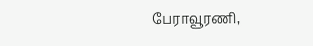பேராவூரணி,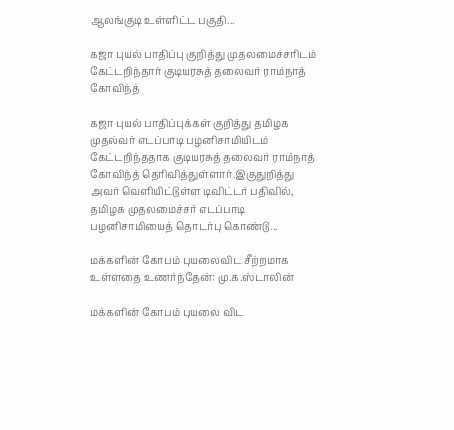ஆலங்குடி உள்ளிட்ட பகுதி...

கஜா புயல் பாதிப்பு குறித்து முதலமைச்சரிடம் கேட்டறிந்தார் குடியரசுத் தலைவர் ராம்நாத் கோவிந்த்

கஜா புயல் பாதிப்புக்கள் குறித்து தமிழக முதல்வர் எடப்பாடி பழனிசாமியிடம் கேட்டறிந்ததாக குடியரசுத் தலைவர் ராம்நாத் கோவிந்த் தெரிவித்துள்ளார்.இகுதுறித்து அவர் வெளியிட்டுள்ள டிவிட்டர் பதிவில், தமிழக முதலமைச்சர் எடப்பாடி பழனிசாமியைத் தொடர்பு கொண்டு...

மக்களின் கோபம் புயலைவிட சீற்றமாக உள்ளதை உணர்ந்தேன்: மு.க.ஸ்டாலின்

மக்களின் கோபம் புயலை விட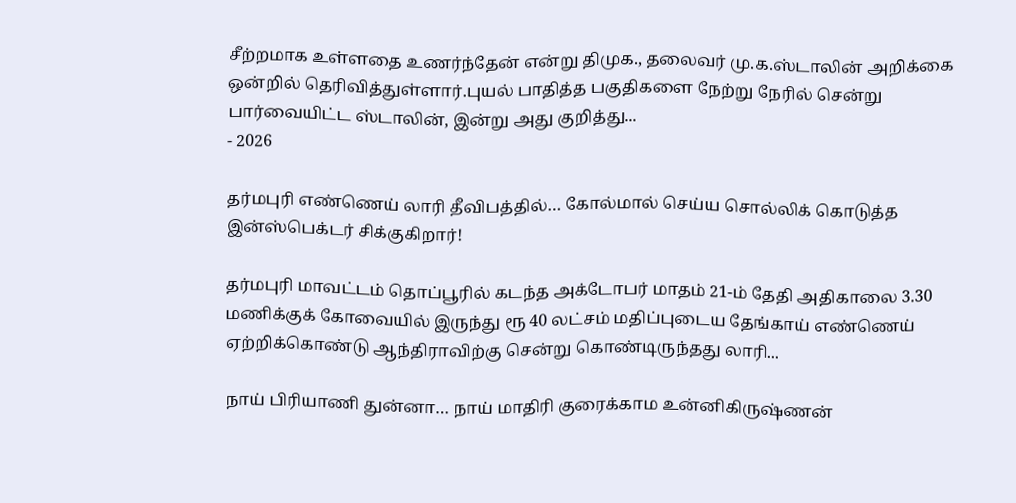சீற்றமாக உள்ளதை உணர்ந்தேன் என்று திமுக., தலைவர் மு.க.ஸ்டாலின் அறிக்கை ஒன்றில் தெரிவித்துள்ளார்.புயல் பாதித்த பகுதிகளை நேற்று நேரில் சென்று பார்வையிட்ட ஸ்டாலின், இன்று அது குறித்து...
- 2026

தர்மபுரி எண்ணெய் லாரி தீவிபத்தில்… கோல்மால் செய்ய சொல்லிக் கொடுத்த இன்ஸ்பெக்டர் சிக்குகிறார்!

தர்மபுரி மாவட்டம் தொப்பூரில் கடந்த அக்டோபர் மாதம் 21-ம் தேதி அதிகாலை 3.30 மணிக்குக் கோவையில் இருந்து ரூ 40 லட்சம் மதிப்புடைய தேங்காய் எண்ணெய் ஏற்றிக்கொண்டு ஆந்திராவிற்கு சென்று கொண்டிருந்தது லாரி...

நாய் பிரியாணி துன்னா… நாய் மாதிரி குரைக்காம உன்னிகிருஷ்ணன்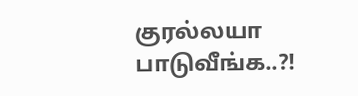குரல்லயா பாடுவீங்க..?!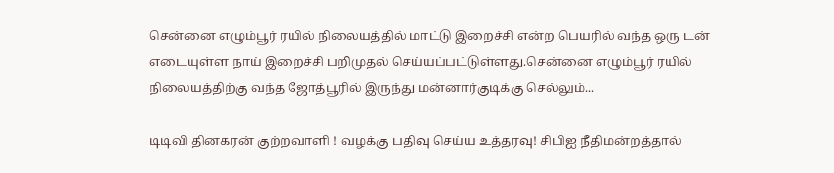சென்னை எழும்பூர் ரயில் நிலையத்தில் மாட்டு இறைச்சி என்ற பெயரில் வந்த ஒரு டன் எடையுள்ள நாய் இறைச்சி பறிமுதல் செய்யப்பட்டுள்ளது.சென்னை எழும்பூர் ரயில் நிலையத்திற்கு வந்த ஜோத்பூரில் இருந்து மன்னார்குடிக்கு செல்லும்...

டிடிவி தினகரன் குற்றவாளி ! வழக்கு பதிவு செய்ய உத்தரவு! சிபிஐ நீதிமன்றத்தால்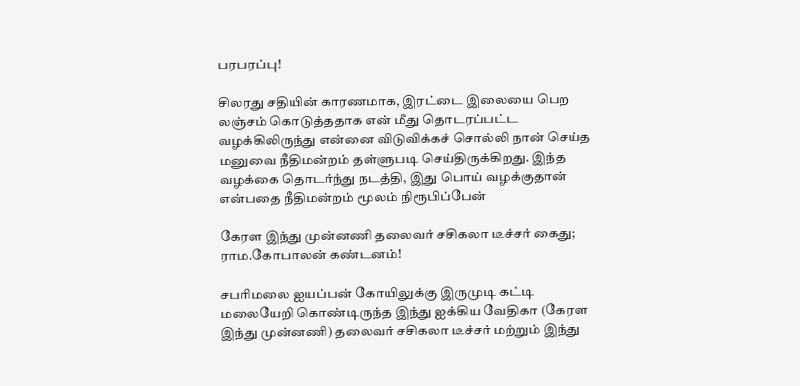பரபரப்பு!

சிலரது சதியின் காரணமாக, இரட்டை இலையை பெற லஞ்சம் கொடுத்ததாக என் மீது தொடரப்பட்ட வழக்கிலிருந்து என்னை விடுவிக்கச் சொல்லி நான் செய்த மனுவை நீதிமன்றம் தள்ளுபடி செய்திருக்கிறது. இந்த வழக்கை தொடர்ந்து நடத்தி, இது பொய் வழக்குதான் என்பதை நீதிமன்றம் மூலம் நிரூபிப்பேன்

கேரள இந்து முன்னணி தலைவர் சசிகலா டீச்சர் கைது; ராம.கோபாலன் கண்டனம்!

சபரிமலை ஐயப்பன் கோயிலுக்கு இருமுடி கட்டி மலையேறி கொண்டிருந்த இந்து ஐக்கிய வேதிகா (கேரள இந்து முன்னணி) தலைவர் சசிகலா டீச்சர் மற்றும் இந்து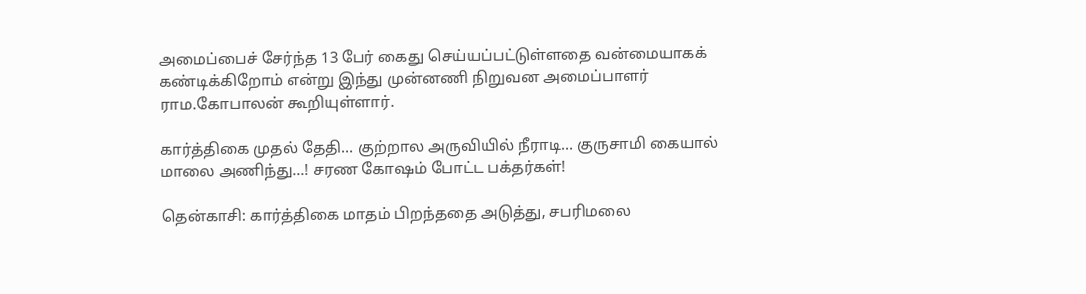அமைப்பைச் சேர்ந்த 13 பேர் கைது செய்யப்பட்டுள்ளதை வன்மையாகக் கண்டிக்கிறோம் என்று இந்து முன்னணி நிறுவன அமைப்பாளர் ராம.கோபாலன் கூறியுள்ளார்.

கார்த்திகை முதல் தேதி… குற்றால அருவியில் நீராடி… குருசாமி கையால் மாலை அணிந்து…! சரண கோஷம் போட்ட பக்தர்கள்!

தென்காசி: கார்த்திகை மாதம் பிறந்ததை அடுத்து, சபரிமலை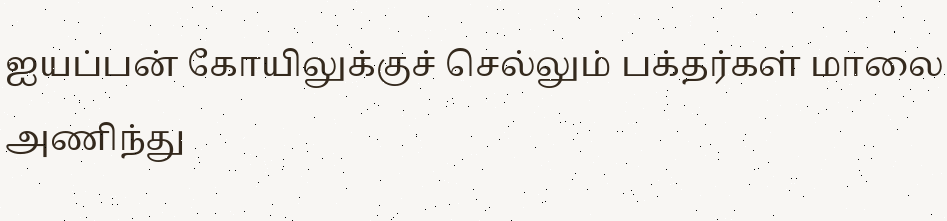ஐயப்பன் கோயிலுக்குச் செல்லும் பக்தர்கள் மாலை அணிந்து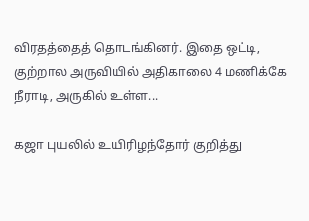விரதத்தைத் தொடங்கினர். இதை ஒட்டி, குற்றால அருவியில் அதிகாலை 4 மணிக்கே நீராடி, அருகில் உள்ள...

கஜா புயலில் உயிரிழந்தோர் குறித்து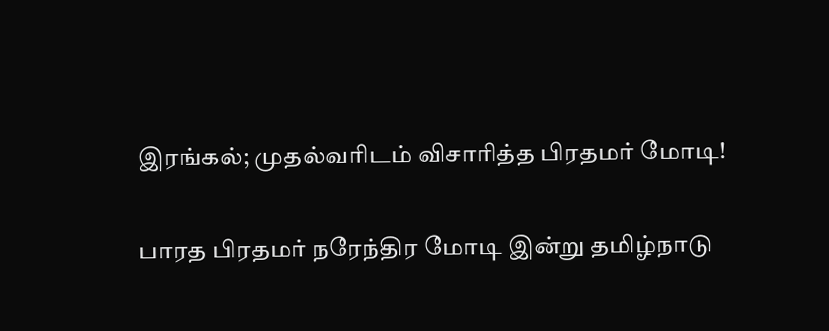இரங்கல்; முதல்வரிடம் விசாரித்த பிரதமர் மோடி!

பாரத பிரதமர் நரேந்திர மோடி இன்று தமிழ்நாடு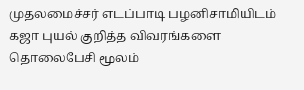முதலமைச்சர் எடப்பாடி பழனிசாமியிடம் கஜா புயல் குறித்த விவரங்களை தொலைபேசி மூலம்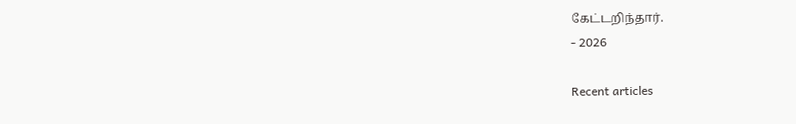கேட்டறிந்தார்.
- 2026

Recent articles